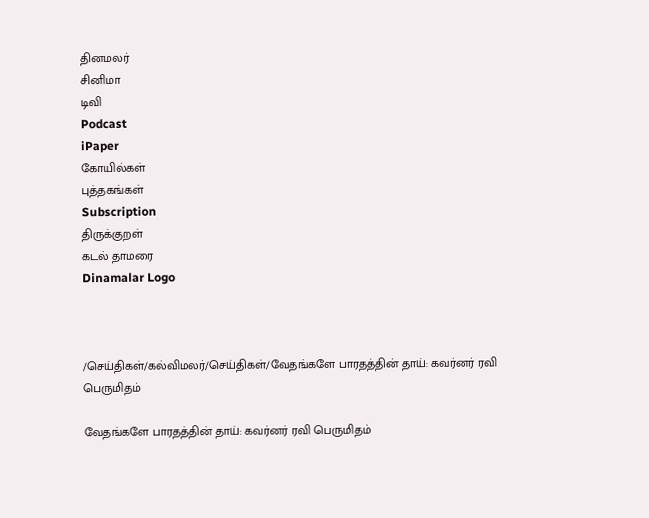தினமலர்
சினிமா
டிவி
Podcast
iPaper
கோயில்கள்
புத்தகங்கள்
Subscription
திருக்குறள்
கடல் தாமரை
Dinamalar Logo



/செய்திகள்/கல்விமலர்/செய்திகள்/வேதங்களே பாரதத்தின் தாய்: கவர்னர் ரவி பெருமிதம்

வேதங்களே பாரதத்தின் தாய்: கவர்னர் ரவி பெருமிதம்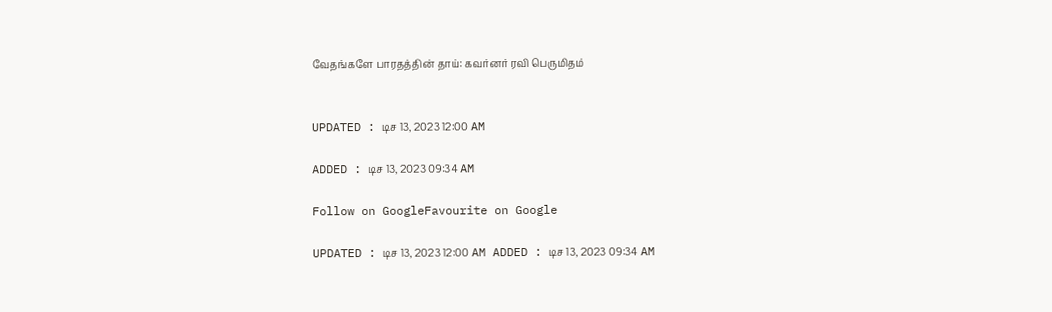வேதங்களே பாரதத்தின் தாய்: கவர்னர் ரவி பெருமிதம்


UPDATED : டிச 13, 2023 12:00 AM

ADDED : டிச 13, 2023 09:34 AM

Follow on GoogleFavourite on Google

UPDATED : டிச 13, 2023 12:00 AM ADDED : டிச 13, 2023 09:34 AM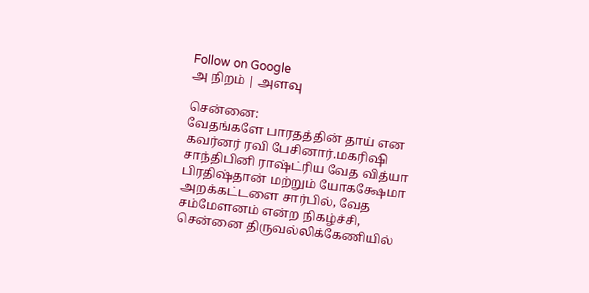Follow on Google
அ நிறம் | அளவு

சென்னை:
வேதங்களே பாரதத்தின் தாய் என கவர்னர் ரவி பேசினார்.மகரிஷி சாந்திபினி ராஷ்ட்ரிய வேத வித்யா பிரதிஷ்தான் மற்றும் யோகக்ஷேமா அறக்கட்டளை சார்பில், வேத சம்மேளனம் என்ற நிகழ்ச்சி, சென்னை திருவல்லிக்கேணியில்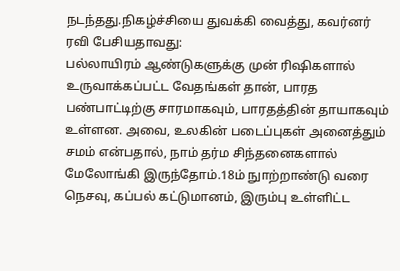நடந்தது.நிகழ்ச்சியை துவக்கி வைத்து, கவர்னர் ரவி பேசியதாவது:
பல்லாயிரம் ஆண்டுகளுக்கு முன் ரிஷிகளால் உருவாக்கப்பட்ட வேதங்கள் தான், பாரத பண்பாட்டிற்கு சாரமாகவும், பாரதத்தின் தாயாகவும் உள்ளன. அவை, உலகின் படைப்புகள் அனைத்தும் சமம் என்பதால், நாம் தர்ம சிந்தனைகளால் மேலோங்கி இருந்தோம்.18ம் நுாற்றாண்டு வரை நெசவு, கப்பல் கட்டுமானம், இரும்பு உள்ளிட்ட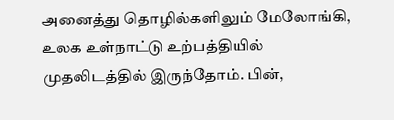அனைத்து தொழில்களிலும் மேலோங்கி, உலக உள்நாட்டு உற்பத்தியில் முதலிடத்தில் இருந்தோம். பின்,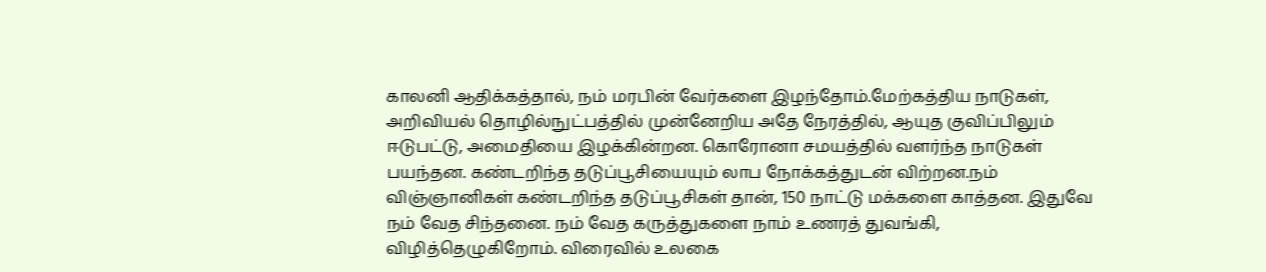காலனி ஆதிக்கத்தால், நம் மரபின் வேர்களை இழந்தோம்.மேற்கத்திய நாடுகள், அறிவியல் தொழில்நுட்பத்தில் முன்னேறிய அதே நேரத்தில், ஆயுத குவிப்பிலும் ஈடுபட்டு, அமைதியை இழக்கின்றன. கொரோனா சமயத்தில் வளர்ந்த நாடுகள் பயந்தன. கண்டறிந்த தடுப்பூசியையும் லாப நோக்கத்துடன் விற்றன.நம் விஞ்ஞானிகள் கண்டறிந்த தடுப்பூசிகள் தான், 150 நாட்டு மக்களை காத்தன. இதுவே நம் வேத சிந்தனை. நம் வேத கருத்துகளை நாம் உணரத் துவங்கி, விழித்தெழுகிறோம். விரைவில் உலகை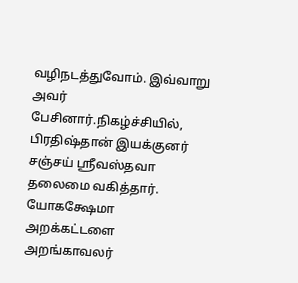வழிநடத்துவோம். இவ்வாறு அவர் பேசினார்.நிகழ்ச்சியில், பிரதிஷ்தான் இயக்குனர் சஞ்சய் ஸ்ரீவஸ்தவா தலைமை வகித்தார். யோகக்ஷேமா அறக்கட்டளை அறங்காவலர்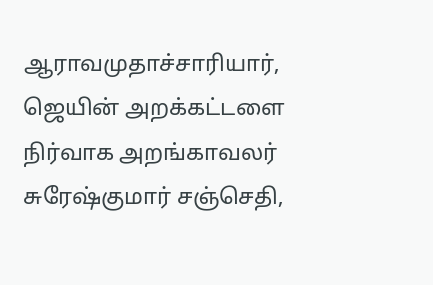ஆராவமுதாச்சாரியார், ஜெயின் அறக்கட்டளை நிர்வாக அறங்காவலர் சுரேஷ்குமார் சஞ்செதி,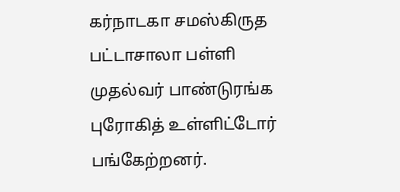கர்நாடகா சமஸ்கிருத பட்டாசாலா பள்ளி முதல்வர் பாண்டுரங்க புரோகித் உள்ளிட்டோர் பங்கேற்றனர்.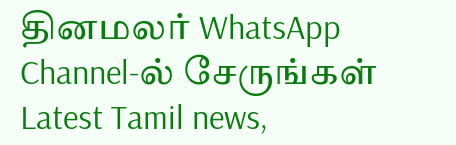தினமலர் WhatsApp Channel-ல் சேருங்கள்
Latest Tamil news,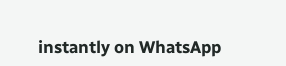instantly on WhatsApp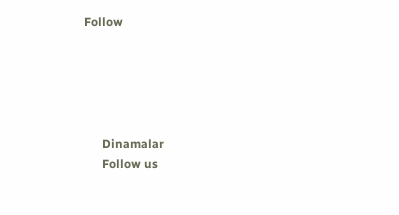Follow





      Dinamalar
      Follow us